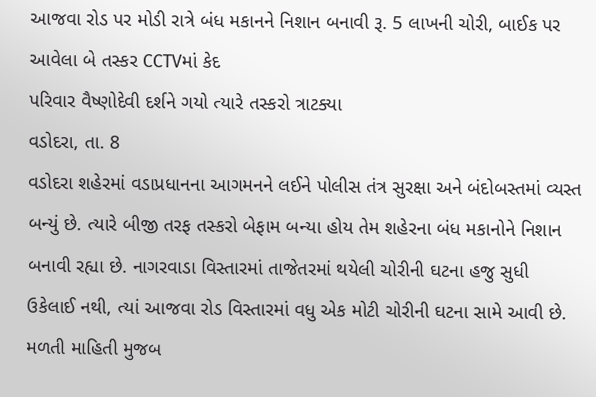આજવા રોડ પર મોડી રાત્રે બંધ મકાનને નિશાન બનાવી રૂ. 5 લાખની ચોરી, બાઈક પર આવેલા બે તસ્કર CCTVમાં કેદ
પરિવાર વૈષ્ણોદેવી દર્શને ગયો ત્યારે તસ્કરો ત્રાટક્યા
વડોદરા, તા. 8
વડોદરા શહેરમાં વડાપ્રધાનના આગમનને લઈને પોલીસ તંત્ર સુરક્ષા અને બંદોબસ્તમાં વ્યસ્ત બન્યું છે. ત્યારે બીજી તરફ તસ્કરો બેફામ બન્યા હોય તેમ શહેરના બંધ મકાનોને નિશાન બનાવી રહ્યા છે. નાગરવાડા વિસ્તારમાં તાજેતરમાં થયેલી ચોરીની ઘટના હજુ સુધી ઉકેલાઈ નથી, ત્યાં આજવા રોડ વિસ્તારમાં વધુ એક મોટી ચોરીની ઘટના સામે આવી છે.
મળતી માહિતી મુજબ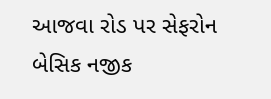આજવા રોડ પર સેફરોન બેસિક નજીક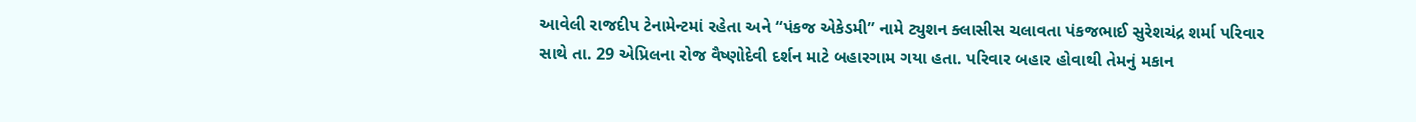આવેલી રાજદીપ ટેનામેન્ટમાં રહેતા અને “પંકજ એકેડમી” નામે ટ્યુશન ક્લાસીસ ચલાવતા પંકજભાઈ સુરેશચંદ્ર શર્મા પરિવાર સાથે તા. 29 એપ્રિલના રોજ વૈષ્ણોદેવી દર્શન માટે બહારગામ ગયા હતા. પરિવાર બહાર હોવાથી તેમનું મકાન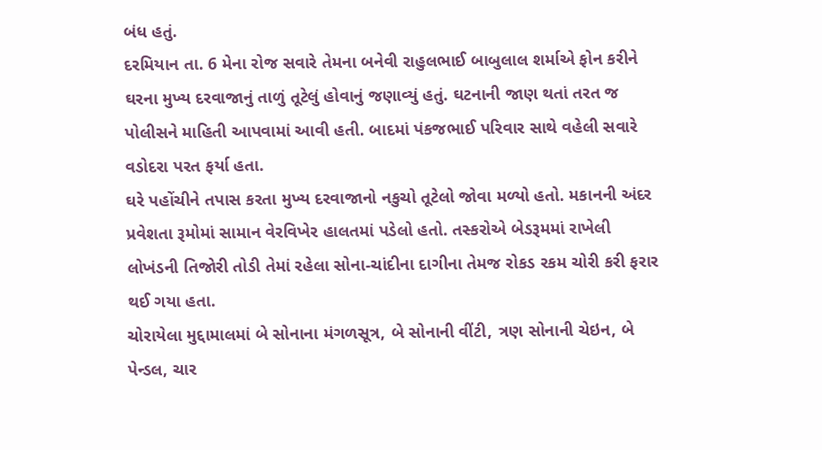બંધ હતું.
દરમિયાન તા. 6 મેના રોજ સવારે તેમના બનેવી રાહુલભાઈ બાબુલાલ શર્માએ ફોન કરીને ઘરના મુખ્ય દરવાજાનું તાળું તૂટેલું હોવાનું જણાવ્યું હતું. ઘટનાની જાણ થતાં તરત જ પોલીસને માહિતી આપવામાં આવી હતી. બાદમાં પંકજભાઈ પરિવાર સાથે વહેલી સવારે વડોદરા પરત ફર્યા હતા.
ઘરે પહોંચીને તપાસ કરતા મુખ્ય દરવાજાનો નકુચો તૂટેલો જોવા મળ્યો હતો. મકાનની અંદર પ્રવેશતા રૂમોમાં સામાન વેરવિખેર હાલતમાં પડેલો હતો. તસ્કરોએ બેડરૂમમાં રાખેલી લોખંડની તિજોરી તોડી તેમાં રહેલા સોના-ચાંદીના દાગીના તેમજ રોકડ રકમ ચોરી કરી ફરાર થઈ ગયા હતા.
ચોરાયેલા મુદ્દામાલમાં બે સોનાના મંગળસૂત્ર, બે સોનાની વીંટી, ત્રણ સોનાની ચેઇન, બે પેન્ડલ, ચાર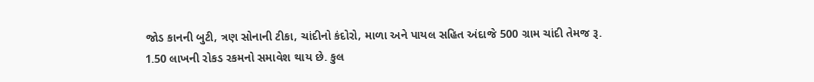જોડ કાનની બુટી, ત્રણ સોનાની ટીકા, ચાંદીનો કંદોરો, માળા અને પાયલ સહિત અંદાજે 500 ગ્રામ ચાંદી તેમજ રૂ. 1.50 લાખની રોકડ રકમનો સમાવેશ થાય છે. કુલ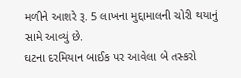મળીને આશરે રૂ. 5 લાખના મુદ્દામાલની ચોરી થયાનું સામે આવ્યું છે.
ઘટના દરમિયાન બાઈક પર આવેલા બે તસ્કરો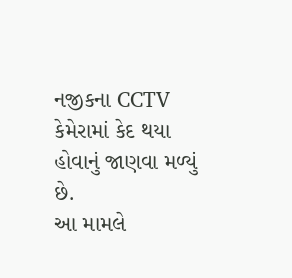નજીકના CCTV કેમેરામાં કેદ થયા હોવાનું જાણવા મળ્યું છે.
આ મામલે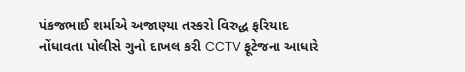પંકજભાઈ શર્માએ અજાણ્યા તસ્કરો વિરુદ્ધ ફરિયાદ નોંધાવતા પોલીસે ગુનો દાખલ કરી CCTV ફૂટેજના આધારે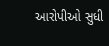આરોપીઓ સુધી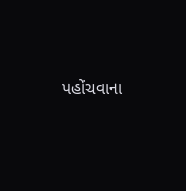પહોંચવાના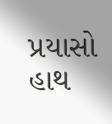પ્રયાસો હાથ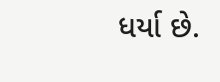ધર્યા છે.